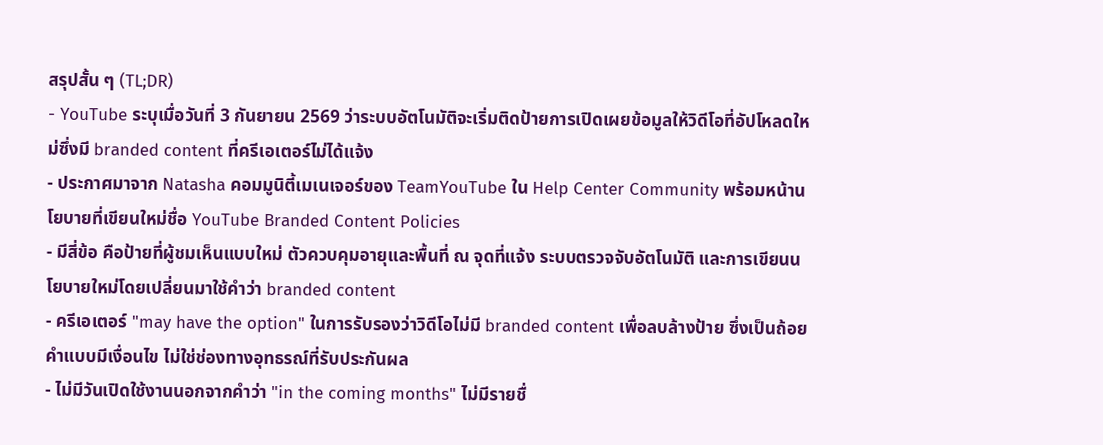สรุปสั้น ๆ (TL;DR)
- YouTube ระบุเมื่อวันที่ 3 กันยายน 2569 ว่าระบบอัตโนมัติจะเริ่มติดป้ายการเปิดเผยข้อมูลให้วิดีโอที่อัปโหลดใหม่ซึ่งมี branded content ที่ครีเอเตอร์ไม่ได้แจ้ง
- ประกาศมาจาก Natasha คอมมูนิตี้เมเนเจอร์ของ TeamYouTube ใน Help Center Community พร้อมหน้านโยบายที่เขียนใหม่ชื่อ YouTube Branded Content Policies
- มีสี่ข้อ คือป้ายที่ผู้ชมเห็นแบบใหม่ ตัวควบคุมอายุและพื้นที่ ณ จุดที่แจ้ง ระบบตรวจจับอัตโนมัติ และการเขียนนโยบายใหม่โดยเปลี่ยนมาใช้คำว่า branded content
- ครีเอเตอร์ "may have the option" ในการรับรองว่าวิดีโอไม่มี branded content เพื่อลบล้างป้าย ซึ่งเป็นถ้อยคำแบบมีเงื่อนไข ไม่ใช่ช่องทางอุทธรณ์ที่รับประกันผล
- ไม่มีวันเปิดใช้งานนอกจากคำว่า "in the coming months" ไม่มีรายชื่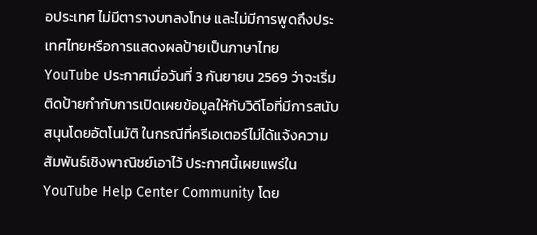อประเทศ ไม่มีตารางบทลงโทษ และไม่มีการพูดถึงประเทศไทยหรือการแสดงผลป้ายเป็นภาษาไทย
YouTube ประกาศเมื่อวันที่ 3 กันยายน 2569 ว่าจะเริ่มติดป้ายกำกับการเปิดเผยข้อมูลให้กับวิดีโอที่มีการสนับสนุนโดยอัตโนมัติ ในกรณีที่ครีเอเตอร์ไม่ได้แจ้งความสัมพันธ์เชิงพาณิชย์เอาไว้ ประกาศนี้เผยแพร่ใน YouTube Help Center Community โดย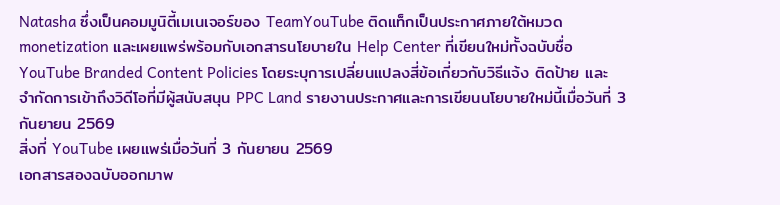Natasha ซึ่งเป็นคอมมูนิตี้เมเนเจอร์ของ TeamYouTube ติดแท็กเป็นประกาศภายใต้หมวด monetization และเผยแพร่พร้อมกับเอกสารนโยบายใน Help Center ที่เขียนใหม่ทั้งฉบับชื่อ YouTube Branded Content Policies โดยระบุการเปลี่ยนแปลงสี่ข้อเกี่ยวกับวิธีแจ้ง ติดป้าย และจำกัดการเข้าถึงวิดีโอที่มีผู้สนับสนุน PPC Land รายงานประกาศและการเขียนนโยบายใหม่นี้เมื่อวันที่ 3 กันยายน 2569
สิ่งที่ YouTube เผยแพร่เมื่อวันที่ 3 กันยายน 2569
เอกสารสองฉบับออกมาพ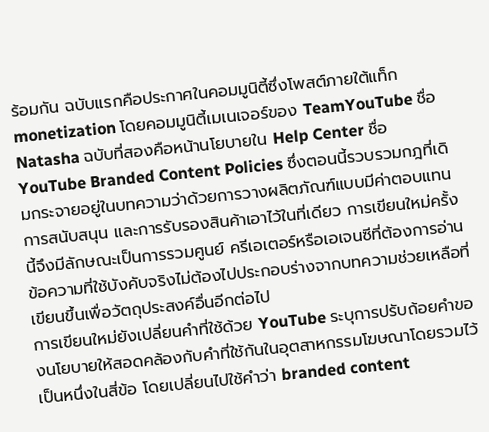ร้อมกัน ฉบับแรกคือประกาศในคอมมูนิตี้ซึ่งโพสต์ภายใต้แท็ก monetization โดยคอมมูนิตี้เมเนเจอร์ของ TeamYouTube ชื่อ Natasha ฉบับที่สองคือหน้านโยบายใน Help Center ชื่อ YouTube Branded Content Policies ซึ่งตอนนี้รวบรวมกฎที่เดิมกระจายอยู่ในบทความว่าด้วยการวางผลิตภัณฑ์แบบมีค่าตอบแทน การสนับสนุน และการรับรองสินค้าเอาไว้ในที่เดียว การเขียนใหม่ครั้งนี้จึงมีลักษณะเป็นการรวมศูนย์ ครีเอเตอร์หรือเอเจนซีที่ต้องการอ่านข้อความที่ใช้บังคับจริงไม่ต้องไปประกอบร่างจากบทความช่วยเหลือที่เขียนขึ้นเพื่อวัตถุประสงค์อื่นอีกต่อไป
การเขียนใหม่ยังเปลี่ยนคำที่ใช้ด้วย YouTube ระบุการปรับถ้อยคำของนโยบายให้สอดคล้องกับคำที่ใช้กันในอุตสาหกรรมโฆษณาโดยรวมไว้เป็นหนึ่งในสี่ข้อ โดยเปลี่ยนไปใช้คำว่า branded content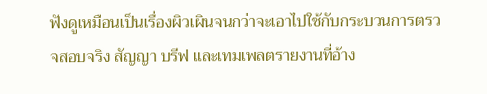ฟังดูเหมือนเป็นเรื่องผิวเผินจนกว่าจะเอาไปใช้กับกระบวนการตรวจสอบจริง สัญญา บรีฟ และเทมเพลตรายงานที่อ้าง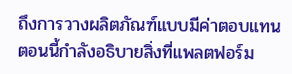ถึงการวางผลิตภัณฑ์แบบมีค่าตอบแทน ตอนนี้กำลังอธิบายสิ่งที่แพลตฟอร์ม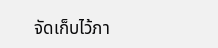จัดเก็บไว้ภา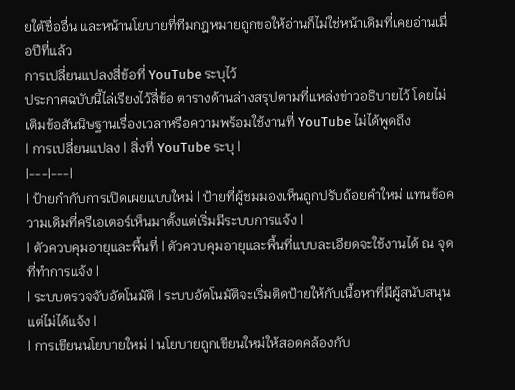ยใต้ชื่ออื่น และหน้านโยบายที่ทีมกฎหมายถูกขอให้อ่านก็ไม่ใช่หน้าเดิมที่เคยอ่านเมื่อปีที่แล้ว
การเปลี่ยนแปลงสี่ข้อที่ YouTube ระบุไว้
ประกาศฉบับนี้ไล่เรียงไว้สี่ข้อ ตารางด้านล่างสรุปตามที่แหล่งข่าวอธิบายไว้ โดยไม่เติมข้อสันนิษฐานเรื่องเวลาหรือความพร้อมใช้งานที่ YouTube ไม่ได้พูดถึง
| การเปลี่ยนแปลง | สิ่งที่ YouTube ระบุ |
|---|---|
| ป้ายกำกับการเปิดเผยแบบใหม่ | ป้ายที่ผู้ชมมองเห็นถูกปรับถ้อยคำใหม่ แทนข้อความเดิมที่ครีเอเตอร์เห็นมาตั้งแต่เริ่มมีระบบการแจ้ง |
| ตัวควบคุมอายุและพื้นที่ | ตัวควบคุมอายุและพื้นที่แบบละเอียดจะใช้งานได้ ณ จุดที่ทำการแจ้ง |
| ระบบตรวจจับอัตโนมัติ | ระบบอัตโนมัติจะเริ่มติดป้ายให้กับเนื้อหาที่มีผู้สนับสนุนแต่ไม่ได้แจ้ง |
| การเขียนนโยบายใหม่ | นโยบายถูกเขียนใหม่ให้สอดคล้องกับ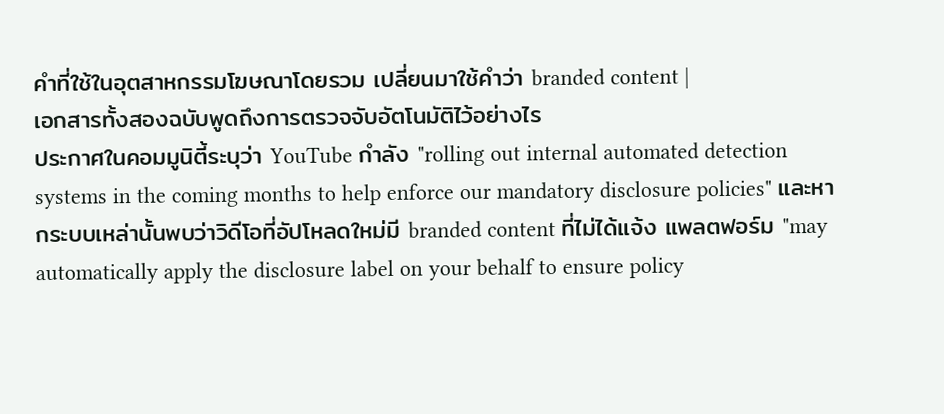คำที่ใช้ในอุตสาหกรรมโฆษณาโดยรวม เปลี่ยนมาใช้คำว่า branded content |
เอกสารทั้งสองฉบับพูดถึงการตรวจจับอัตโนมัติไว้อย่างไร
ประกาศในคอมมูนิตี้ระบุว่า YouTube กำลัง "rolling out internal automated detection systems in the coming months to help enforce our mandatory disclosure policies" และหากระบบเหล่านั้นพบว่าวิดีโอที่อัปโหลดใหม่มี branded content ที่ไม่ได้แจ้ง แพลตฟอร์ม "may automatically apply the disclosure label on your behalf to ensure policy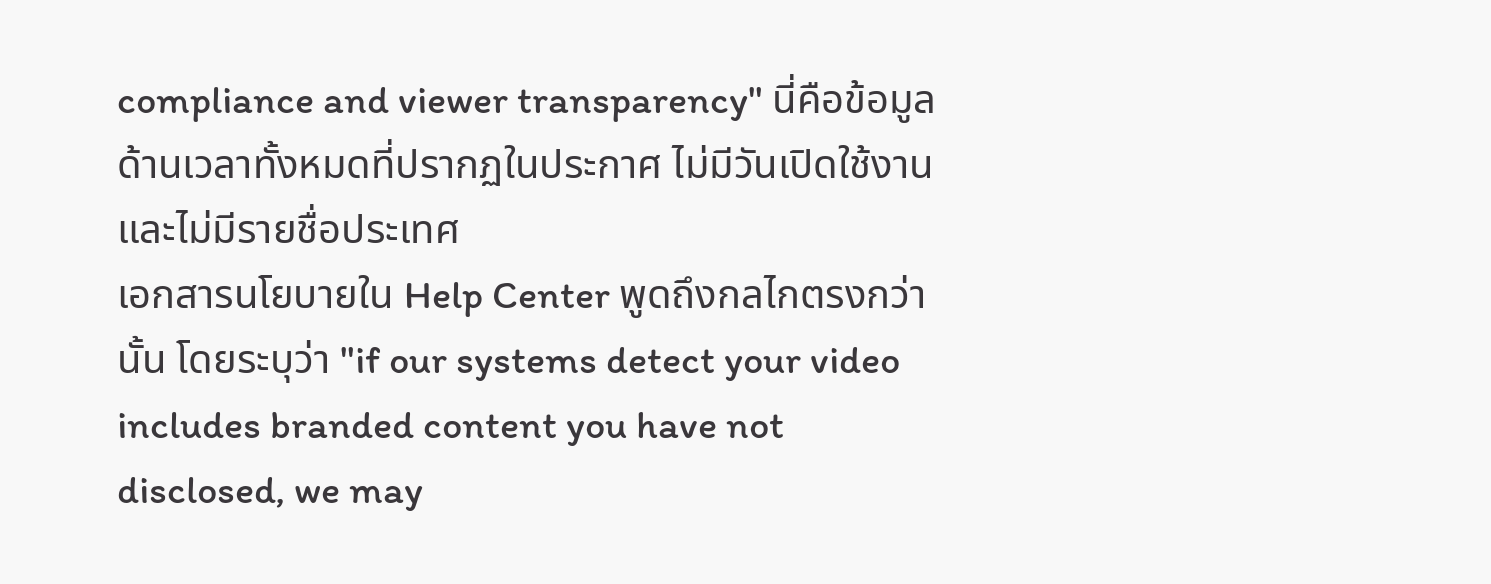compliance and viewer transparency" นี่คือข้อมูลด้านเวลาทั้งหมดที่ปรากฏในประกาศ ไม่มีวันเปิดใช้งาน และไม่มีรายชื่อประเทศ
เอกสารนโยบายใน Help Center พูดถึงกลไกตรงกว่านั้น โดยระบุว่า "if our systems detect your video includes branded content you have not disclosed, we may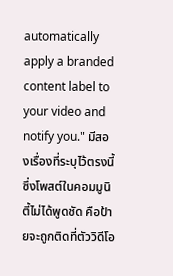automatically apply a branded content label to your video and notify you." มีสองเรื่องที่ระบุไว้ตรงนี้ซึ่งโพสต์ในคอมมูนิตี้ไม่ได้พูดชัด คือป้ายจะถูกติดที่ตัววิดีโอ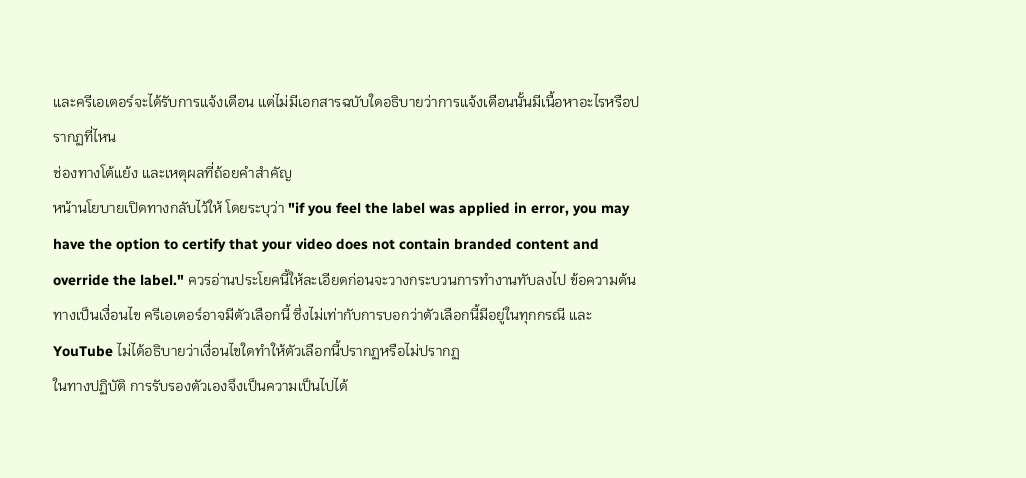และครีเอเตอร์จะได้รับการแจ้งเตือน แต่ไม่มีเอกสารฉบับใดอธิบายว่าการแจ้งเตือนนั้นมีเนื้อหาอะไรหรือปรากฏที่ไหน
ช่องทางโต้แย้ง และเหตุผลที่ถ้อยคำสำคัญ
หน้านโยบายเปิดทางกลับไว้ให้ โดยระบุว่า "if you feel the label was applied in error, you may have the option to certify that your video does not contain branded content and override the label." ควรอ่านประโยคนี้ให้ละเอียดก่อนจะวางกระบวนการทำงานทับลงไป ข้อความต้นทางเป็นเงื่อนไข ครีเอเตอร์อาจมีตัวเลือกนี้ ซึ่งไม่เท่ากับการบอกว่าตัวเลือกนี้มีอยู่ในทุกกรณี และ YouTube ไม่ได้อธิบายว่าเงื่อนไขใดทำให้ตัวเลือกนี้ปรากฏหรือไม่ปรากฏ
ในทางปฏิบัติ การรับรองตัวเองจึงเป็นความเป็นไปได้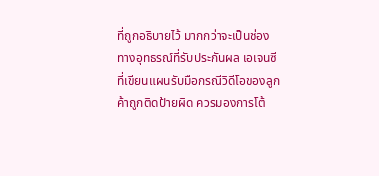ที่ถูกอธิบายไว้ มากกว่าจะเป็นช่องทางอุทธรณ์ที่รับประกันผล เอเจนซีที่เขียนแผนรับมือกรณีวิดีโอของลูกค้าถูกติดป้ายผิด ควรมองการโต้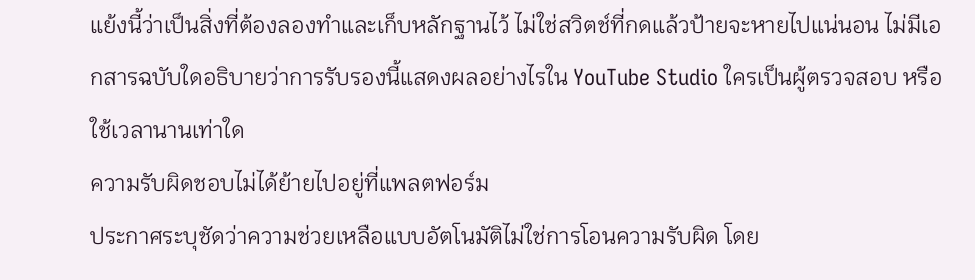แย้งนี้ว่าเป็นสิ่งที่ต้องลองทำและเก็บหลักฐานไว้ ไม่ใช่สวิตช์ที่กดแล้วป้ายจะหายไปแน่นอน ไม่มีเอกสารฉบับใดอธิบายว่าการรับรองนี้แสดงผลอย่างไรใน YouTube Studio ใครเป็นผู้ตรวจสอบ หรือใช้เวลานานเท่าใด
ความรับผิดชอบไม่ได้ย้ายไปอยู่ที่แพลตฟอร์ม
ประกาศระบุชัดว่าความช่วยเหลือแบบอัตโนมัติไม่ใช่การโอนความรับผิด โดย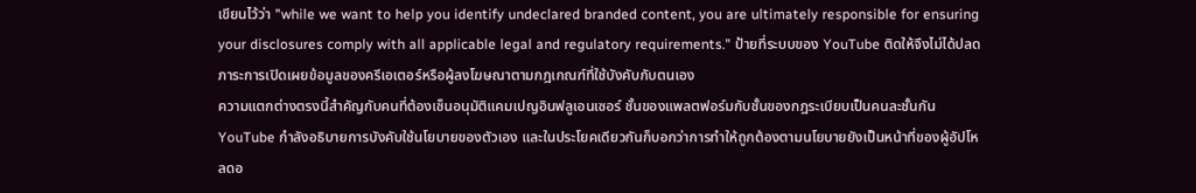เขียนไว้ว่า "while we want to help you identify undeclared branded content, you are ultimately responsible for ensuring your disclosures comply with all applicable legal and regulatory requirements." ป้ายที่ระบบของ YouTube ติดให้จึงไม่ได้ปลดภาระการเปิดเผยข้อมูลของครีเอเตอร์หรือผู้ลงโฆษณาตามกฎเกณฑ์ที่ใช้บังคับกับตนเอง
ความแตกต่างตรงนี้สำคัญกับคนที่ต้องเซ็นอนุมัติแคมเปญอินฟลูเอนเซอร์ ชั้นของแพลตฟอร์มกับชั้นของกฎระเบียบเป็นคนละชั้นกัน YouTube กำลังอธิบายการบังคับใช้นโยบายของตัวเอง และในประโยคเดียวกันก็บอกว่าการทำให้ถูกต้องตามนโยบายยังเป็นหน้าที่ของผู้อัปโหลดอ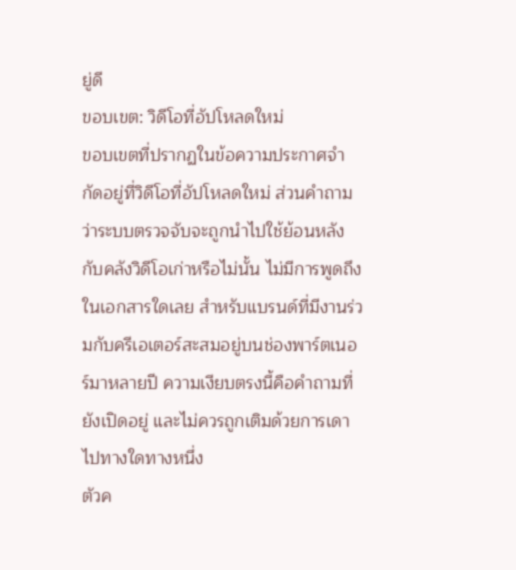ยู่ดี
ขอบเขต: วิดีโอที่อัปโหลดใหม่
ขอบเขตที่ปรากฏในข้อความประกาศจำกัดอยู่ที่วิดีโอที่อัปโหลดใหม่ ส่วนคำถามว่าระบบตรวจจับจะถูกนำไปใช้ย้อนหลังกับคลังวิดีโอเก่าหรือไม่นั้น ไม่มีการพูดถึงในเอกสารใดเลย สำหรับแบรนด์ที่มีงานร่วมกับครีเอเตอร์สะสมอยู่บนช่องพาร์ตเนอร์มาหลายปี ความเงียบตรงนี้คือคำถามที่ยังเปิดอยู่ และไม่ควรถูกเติมด้วยการเดาไปทางใดทางหนึ่ง
ตัวค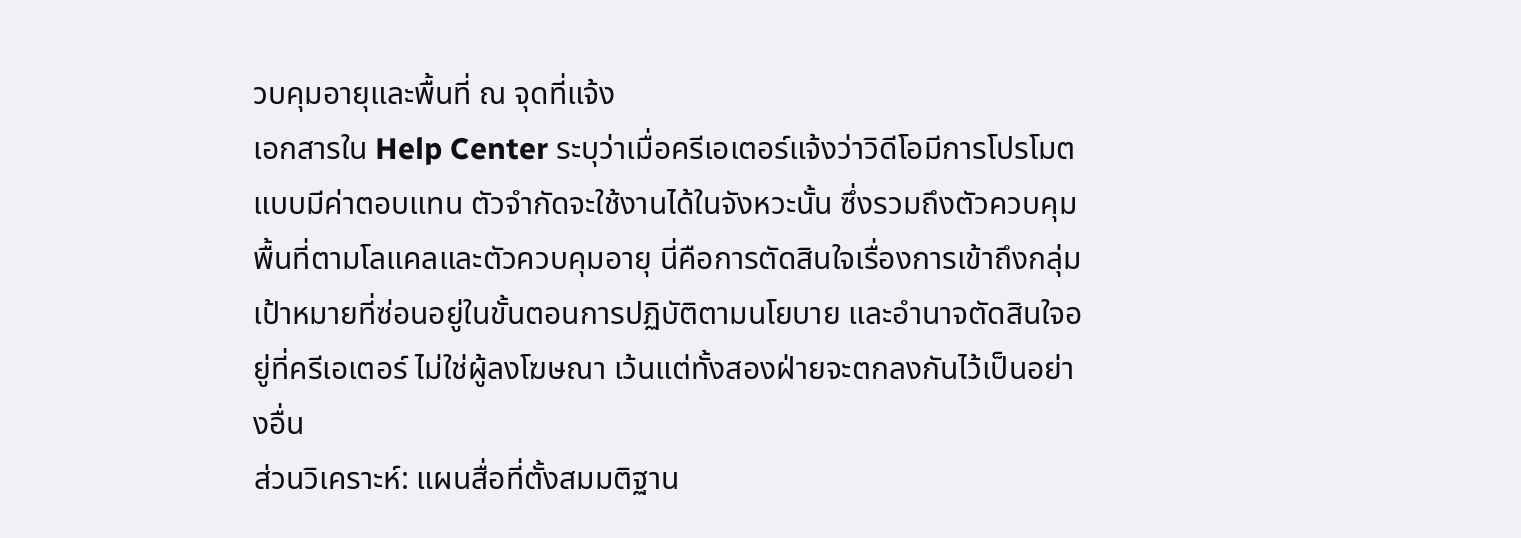วบคุมอายุและพื้นที่ ณ จุดที่แจ้ง
เอกสารใน Help Center ระบุว่าเมื่อครีเอเตอร์แจ้งว่าวิดีโอมีการโปรโมตแบบมีค่าตอบแทน ตัวจำกัดจะใช้งานได้ในจังหวะนั้น ซึ่งรวมถึงตัวควบคุมพื้นที่ตามโลแคลและตัวควบคุมอายุ นี่คือการตัดสินใจเรื่องการเข้าถึงกลุ่มเป้าหมายที่ซ่อนอยู่ในขั้นตอนการปฏิบัติตามนโยบาย และอำนาจตัดสินใจอยู่ที่ครีเอเตอร์ ไม่ใช่ผู้ลงโฆษณา เว้นแต่ทั้งสองฝ่ายจะตกลงกันไว้เป็นอย่างอื่น
ส่วนวิเคราะห์: แผนสื่อที่ตั้งสมมติฐาน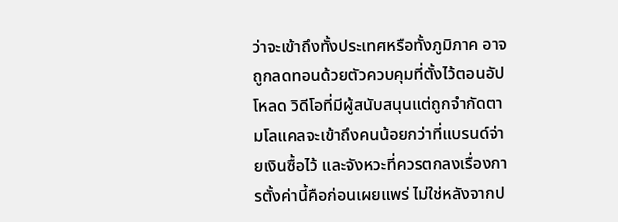ว่าจะเข้าถึงทั้งประเทศหรือทั้งภูมิภาค อาจถูกลดทอนด้วยตัวควบคุมที่ตั้งไว้ตอนอัปโหลด วิดีโอที่มีผู้สนับสนุนแต่ถูกจำกัดตามโลแคลจะเข้าถึงคนน้อยกว่าที่แบรนด์จ่ายเงินซื้อไว้ และจังหวะที่ควรตกลงเรื่องการตั้งค่านี้คือก่อนเผยแพร่ ไม่ใช่หลังจากป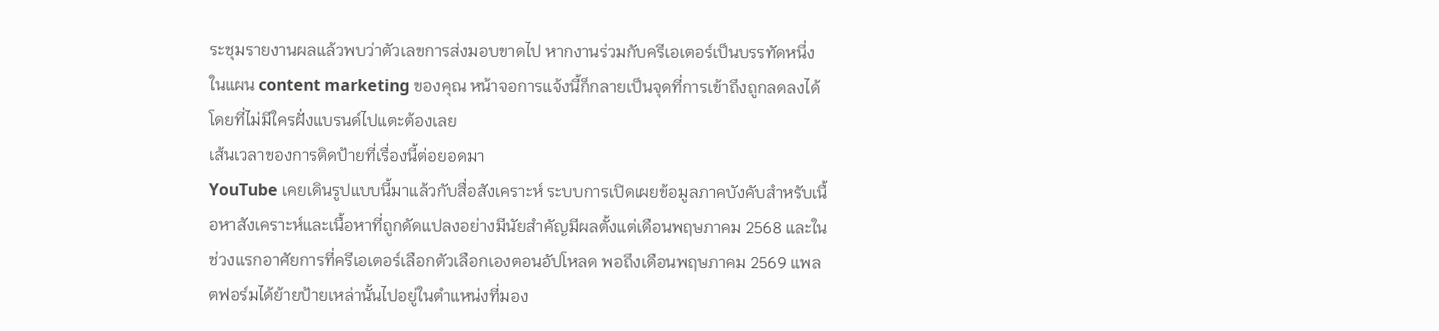ระชุมรายงานผลแล้วพบว่าตัวเลขการส่งมอบขาดไป หากงานร่วมกับครีเอเตอร์เป็นบรรทัดหนึ่งในแผน content marketing ของคุณ หน้าจอการแจ้งนี้ก็กลายเป็นจุดที่การเข้าถึงถูกลดลงได้โดยที่ไม่มีใครฝั่งแบรนด์ไปแตะต้องเลย
เส้นเวลาของการติดป้ายที่เรื่องนี้ต่อยอดมา
YouTube เคยเดินรูปแบบนี้มาแล้วกับสื่อสังเคราะห์ ระบบการเปิดเผยข้อมูลภาคบังคับสำหรับเนื้อหาสังเคราะห์และเนื้อหาที่ถูกดัดแปลงอย่างมีนัยสำคัญมีผลตั้งแต่เดือนพฤษภาคม 2568 และในช่วงแรกอาศัยการที่ครีเอเตอร์เลือกตัวเลือกเองตอนอัปโหลด พอถึงเดือนพฤษภาคม 2569 แพลตฟอร์มได้ย้ายป้ายเหล่านั้นไปอยู่ในตำแหน่งที่มอง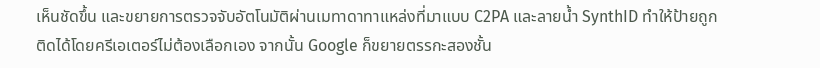เห็นชัดขึ้น และขยายการตรวจจับอัตโนมัติผ่านเมทาดาทาแหล่งที่มาแบบ C2PA และลายน้ำ SynthID ทำให้ป้ายถูกติดได้โดยครีเอเตอร์ไม่ต้องเลือกเอง จากนั้น Google ก็ขยายตรรกะสองชั้น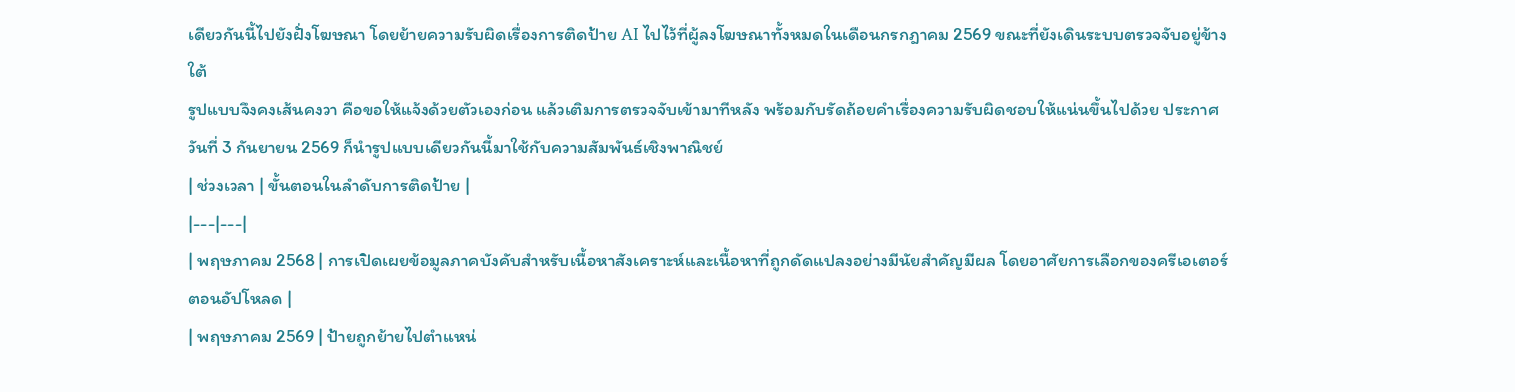เดียวกันนี้ไปยังฝั่งโฆษณา โดยย้ายความรับผิดเรื่องการติดป้าย AI ไปไว้ที่ผู้ลงโฆษณาทั้งหมดในเดือนกรกฎาคม 2569 ขณะที่ยังเดินระบบตรวจจับอยู่ข้างใต้
รูปแบบจึงคงเส้นคงวา คือขอให้แจ้งด้วยตัวเองก่อน แล้วเติมการตรวจจับเข้ามาทีหลัง พร้อมกับรัดถ้อยคำเรื่องความรับผิดชอบให้แน่นขึ้นไปด้วย ประกาศวันที่ 3 กันยายน 2569 ก็นำรูปแบบเดียวกันนี้มาใช้กับความสัมพันธ์เชิงพาณิชย์
| ช่วงเวลา | ขั้นตอนในลำดับการติดป้าย |
|---|---|
| พฤษภาคม 2568 | การเปิดเผยข้อมูลภาคบังคับสำหรับเนื้อหาสังเคราะห์และเนื้อหาที่ถูกดัดแปลงอย่างมีนัยสำคัญมีผล โดยอาศัยการเลือกของครีเอเตอร์ตอนอัปโหลด |
| พฤษภาคม 2569 | ป้ายถูกย้ายไปตำแหน่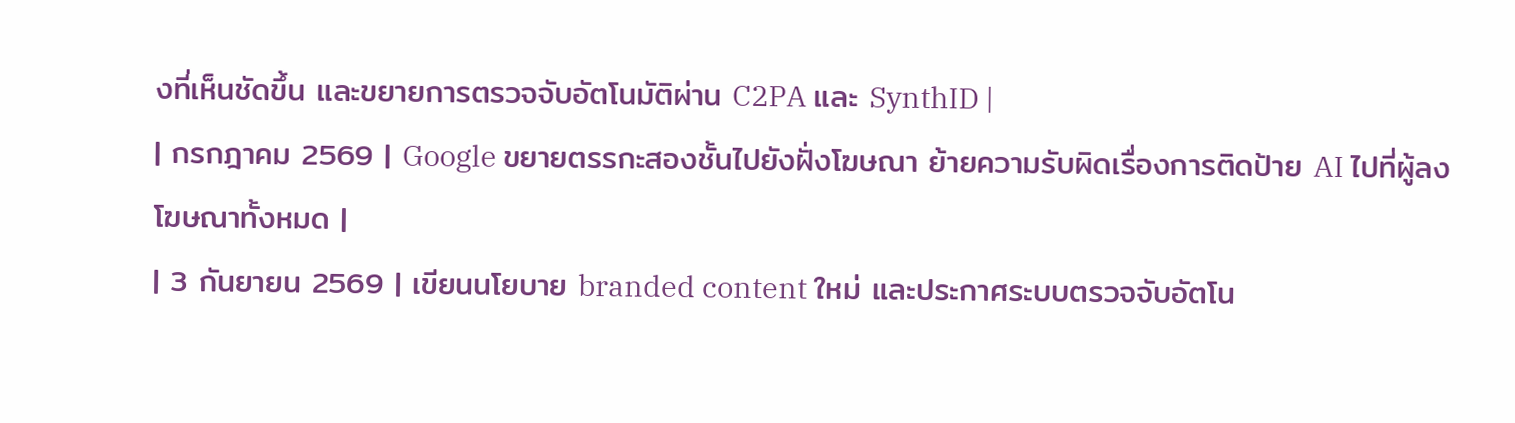งที่เห็นชัดขึ้น และขยายการตรวจจับอัตโนมัติผ่าน C2PA และ SynthID |
| กรกฎาคม 2569 | Google ขยายตรรกะสองชั้นไปยังฝั่งโฆษณา ย้ายความรับผิดเรื่องการติดป้าย AI ไปที่ผู้ลงโฆษณาทั้งหมด |
| 3 กันยายน 2569 | เขียนนโยบาย branded content ใหม่ และประกาศระบบตรวจจับอัตโน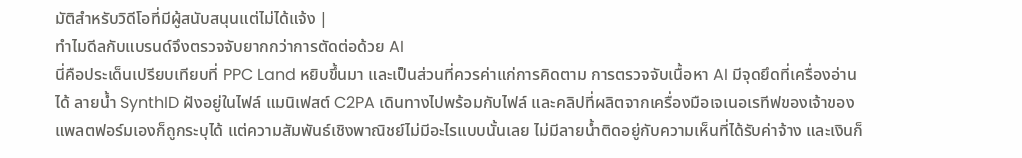มัติสำหรับวิดีโอที่มีผู้สนับสนุนแต่ไม่ได้แจ้ง |
ทำไมดีลกับแบรนด์จึงตรวจจับยากกว่าการตัดต่อด้วย AI
นี่คือประเด็นเปรียบเทียบที่ PPC Land หยิบขึ้นมา และเป็นส่วนที่ควรค่าแก่การคิดตาม การตรวจจับเนื้อหา AI มีจุดยึดที่เครื่องอ่านได้ ลายน้ำ SynthID ฝังอยู่ในไฟล์ แมนิเฟสต์ C2PA เดินทางไปพร้อมกับไฟล์ และคลิปที่ผลิตจากเครื่องมือเจเนอเรทีฟของเจ้าของแพลตฟอร์มเองก็ถูกระบุได้ แต่ความสัมพันธ์เชิงพาณิชย์ไม่มีอะไรแบบนั้นเลย ไม่มีลายน้ำติดอยู่กับความเห็นที่ได้รับค่าจ้าง และเงินก็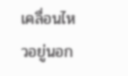เคลื่อนไหวอยู่นอก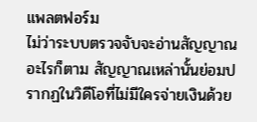แพลตฟอร์ม
ไม่ว่าระบบตรวจจับจะอ่านสัญญาณอะไรก็ตาม สัญญาณเหล่านั้นย่อมปรากฏในวิดีโอที่ไม่มีใครจ่ายเงินด้วย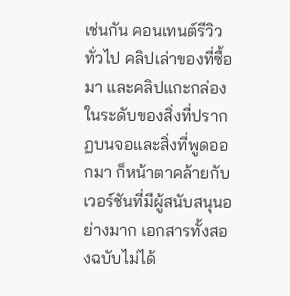เช่นกัน คอนเทนต์รีวิวทั่วไป คลิปเล่าของที่ซื้อมา และคลิปแกะกล่อง ในระดับของสิ่งที่ปรากฏบนจอและสิ่งที่พูดออกมา ก็หน้าตาคล้ายกับเวอร์ชันที่มีผู้สนับสนุนอย่างมาก เอกสารทั้งสองฉบับไม่ได้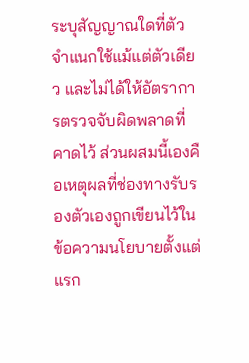ระบุสัญญาณใดที่ตัวจำแนกใช้แม้แต่ตัวเดียว และไม่ได้ให้อัตราการตรวจจับผิดพลาดที่คาดไว้ ส่วนผสมนี้เองคือเหตุผลที่ช่องทางรับรองตัวเองถูกเขียนไว้ในข้อความนโยบายตั้งแต่แรก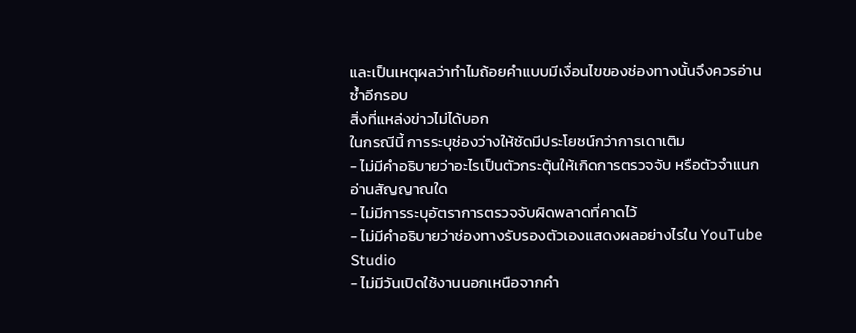และเป็นเหตุผลว่าทำไมถ้อยคำแบบมีเงื่อนไขของช่องทางนั้นจึงควรอ่านซ้ำอีกรอบ
สิ่งที่แหล่งข่าวไม่ได้บอก
ในกรณีนี้ การระบุช่องว่างให้ชัดมีประโยชน์กว่าการเดาเติม
- ไม่มีคำอธิบายว่าอะไรเป็นตัวกระตุ้นให้เกิดการตรวจจับ หรือตัวจำแนกอ่านสัญญาณใด
- ไม่มีการระบุอัตราการตรวจจับผิดพลาดที่คาดไว้
- ไม่มีคำอธิบายว่าช่องทางรับรองตัวเองแสดงผลอย่างไรใน YouTube Studio
- ไม่มีวันเปิดใช้งานนอกเหนือจากคำ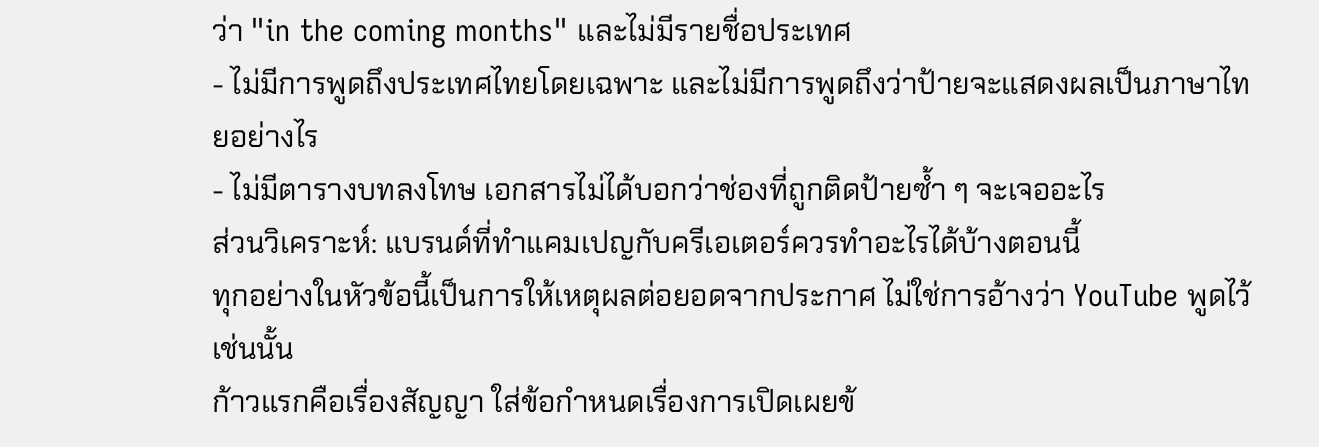ว่า "in the coming months" และไม่มีรายชื่อประเทศ
- ไม่มีการพูดถึงประเทศไทยโดยเฉพาะ และไม่มีการพูดถึงว่าป้ายจะแสดงผลเป็นภาษาไทยอย่างไร
- ไม่มีตารางบทลงโทษ เอกสารไม่ได้บอกว่าช่องที่ถูกติดป้ายซ้ำ ๆ จะเจออะไร
ส่วนวิเคราะห์: แบรนด์ที่ทำแคมเปญกับครีเอเตอร์ควรทำอะไรได้บ้างตอนนี้
ทุกอย่างในหัวข้อนี้เป็นการให้เหตุผลต่อยอดจากประกาศ ไม่ใช่การอ้างว่า YouTube พูดไว้เช่นนั้น
ก้าวแรกคือเรื่องสัญญา ใส่ข้อกำหนดเรื่องการเปิดเผยข้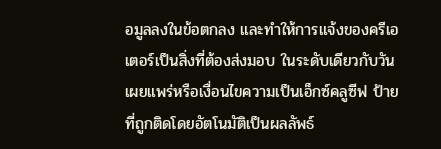อมูลลงในข้อตกลง และทำให้การแจ้งของครีเอเตอร์เป็นสิ่งที่ต้องส่งมอบ ในระดับเดียวกับวันเผยแพร่หรือเงื่อนไขความเป็นเอ็กซ์คลูซีฟ ป้ายที่ถูกติดโดยอัตโนมัติเป็นผลลัพธ์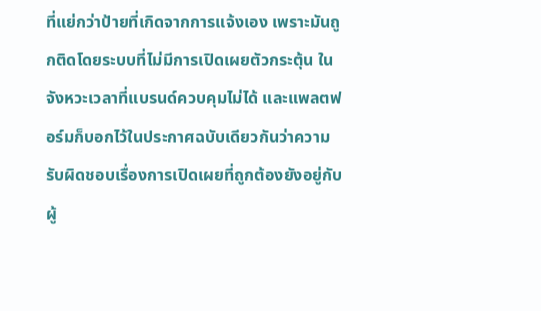ที่แย่กว่าป้ายที่เกิดจากการแจ้งเอง เพราะมันถูกติดโดยระบบที่ไม่มีการเปิดเผยตัวกระตุ้น ในจังหวะเวลาที่แบรนด์ควบคุมไม่ได้ และแพลตฟอร์มก็บอกไว้ในประกาศฉบับเดียวกันว่าความรับผิดชอบเรื่องการเปิดเผยที่ถูกต้องยังอยู่กับผู้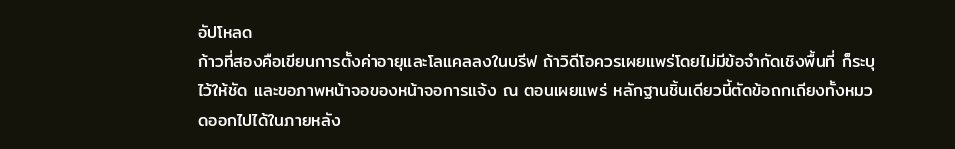อัปโหลด
ก้าวที่สองคือเขียนการตั้งค่าอายุและโลแคลลงในบรีฟ ถ้าวิดีโอควรเผยแพร่โดยไม่มีข้อจำกัดเชิงพื้นที่ ก็ระบุไว้ให้ชัด และขอภาพหน้าจอของหน้าจอการแจ้ง ณ ตอนเผยแพร่ หลักฐานชิ้นเดียวนี้ตัดข้อถกเถียงทั้งหมวดออกไปได้ในภายหลัง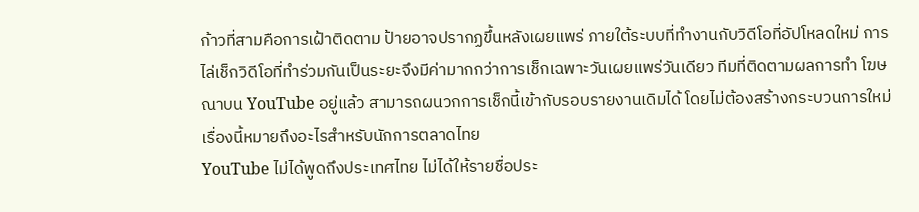ก้าวที่สามคือการเฝ้าติดตาม ป้ายอาจปรากฏขึ้นหลังเผยแพร่ ภายใต้ระบบที่ทำงานกับวิดีโอที่อัปโหลดใหม่ การไล่เช็กวิดีโอที่ทำร่วมกันเป็นระยะจึงมีค่ามากกว่าการเช็กเฉพาะวันเผยแพร่วันเดียว ทีมที่ติดตามผลการทำ โฆษณาบน YouTube อยู่แล้ว สามารถผนวกการเช็กนี้เข้ากับรอบรายงานเดิมได้ โดยไม่ต้องสร้างกระบวนการใหม่
เรื่องนี้หมายถึงอะไรสำหรับนักการตลาดไทย
YouTube ไม่ได้พูดถึงประเทศไทย ไม่ได้ให้รายชื่อประ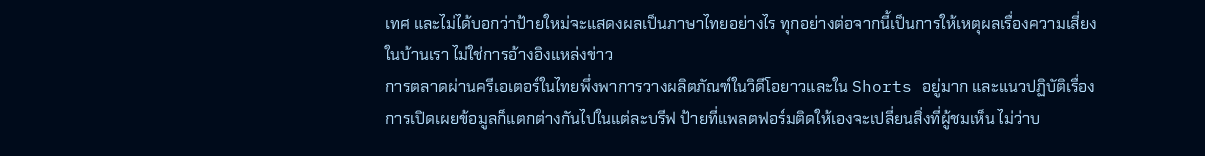เทศ และไม่ได้บอกว่าป้ายใหม่จะแสดงผลเป็นภาษาไทยอย่างไร ทุกอย่างต่อจากนี้เป็นการให้เหตุผลเรื่องความเสี่ยงในบ้านเรา ไม่ใช่การอ้างอิงแหล่งข่าว
การตลาดผ่านครีเอเตอร์ในไทยพึ่งพาการวางผลิตภัณฑ์ในวิดีโอยาวและใน Shorts อยู่มาก และแนวปฏิบัติเรื่องการเปิดเผยข้อมูลก็แตกต่างกันไปในแต่ละบรีฟ ป้ายที่แพลตฟอร์มติดให้เองจะเปลี่ยนสิ่งที่ผู้ชมเห็น ไม่ว่าบ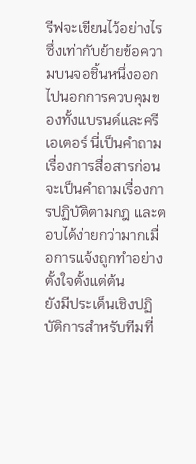รีฟจะเขียนไว้อย่างไร ซึ่งเท่ากับย้ายข้อความบนจอชิ้นหนึ่งออกไปนอกการควบคุมของทั้งแบรนด์และครีเอเตอร์ นี่เป็นคำถามเรื่องการสื่อสารก่อนจะเป็นคำถามเรื่องการปฏิบัติตามกฎ และตอบได้ง่ายกว่ามากเมื่อการแจ้งถูกทำอย่างตั้งใจตั้งแต่ต้น
ยังมีประเด็นเชิงปฏิบัติการสำหรับทีมที่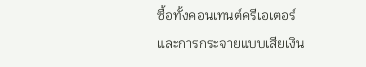ซื้อทั้งคอนเทนต์ครีเอเตอร์และการกระจายแบบเสียเงิน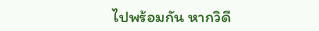ไปพร้อมกัน หากวิดี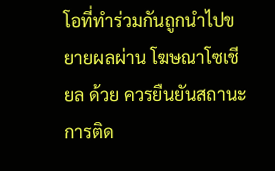โอที่ทำร่วมกันถูกนำไปขยายผลผ่าน โฆษณาโซเชียล ด้วย ควรยืนยันสถานะการติด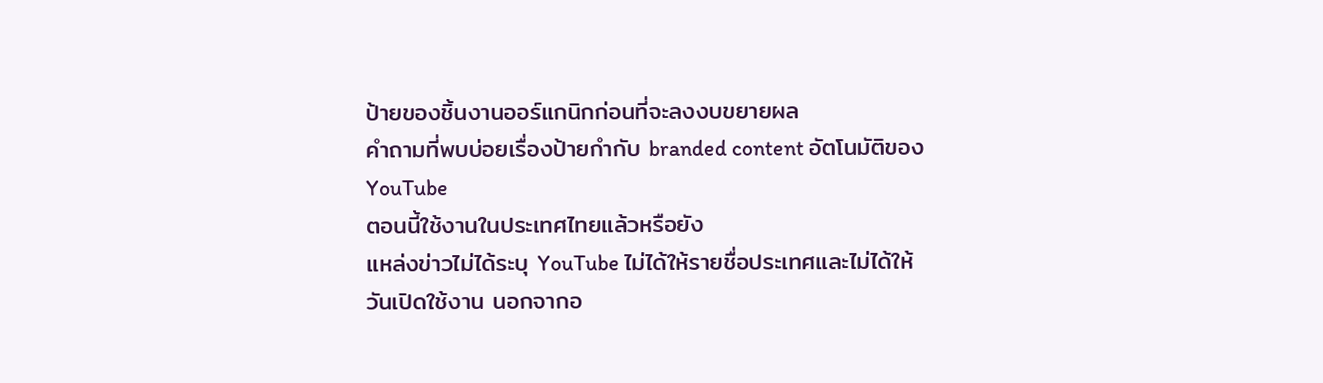ป้ายของชิ้นงานออร์แกนิกก่อนที่จะลงงบขยายผล
คำถามที่พบบ่อยเรื่องป้ายกำกับ branded content อัตโนมัติของ YouTube
ตอนนี้ใช้งานในประเทศไทยแล้วหรือยัง
แหล่งข่าวไม่ได้ระบุ YouTube ไม่ได้ให้รายชื่อประเทศและไม่ได้ให้วันเปิดใช้งาน นอกจากอ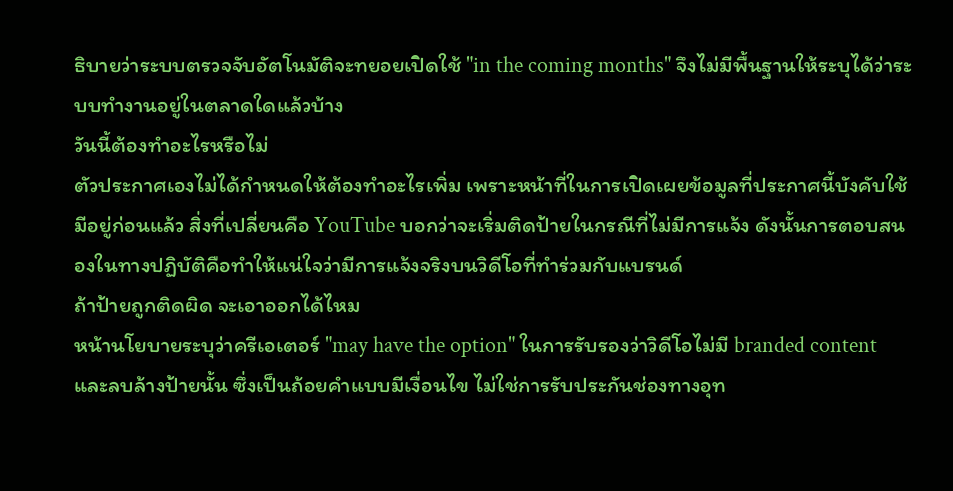ธิบายว่าระบบตรวจจับอัตโนมัติจะทยอยเปิดใช้ "in the coming months" จึงไม่มีพื้นฐานให้ระบุได้ว่าระบบทำงานอยู่ในตลาดใดแล้วบ้าง
วันนี้ต้องทำอะไรหรือไม่
ตัวประกาศเองไม่ได้กำหนดให้ต้องทำอะไรเพิ่ม เพราะหน้าที่ในการเปิดเผยข้อมูลที่ประกาศนี้บังคับใช้มีอยู่ก่อนแล้ว สิ่งที่เปลี่ยนคือ YouTube บอกว่าจะเริ่มติดป้ายในกรณีที่ไม่มีการแจ้ง ดังนั้นการตอบสนองในทางปฏิบัติคือทำให้แน่ใจว่ามีการแจ้งจริงบนวิดีโอที่ทำร่วมกับแบรนด์
ถ้าป้ายถูกติดผิด จะเอาออกได้ไหม
หน้านโยบายระบุว่าครีเอเตอร์ "may have the option" ในการรับรองว่าวิดีโอไม่มี branded content และลบล้างป้ายนั้น ซึ่งเป็นถ้อยคำแบบมีเงื่อนไข ไม่ใช่การรับประกันช่องทางอุท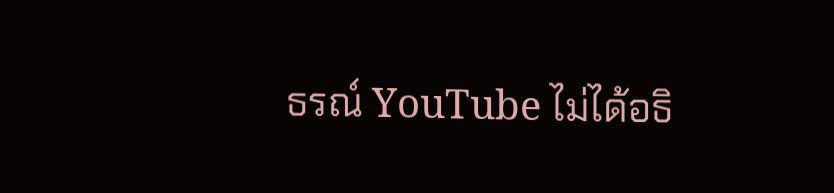ธรณ์ YouTube ไม่ได้อธิ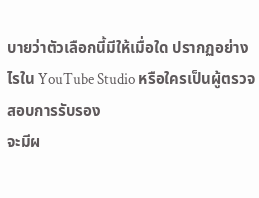บายว่าตัวเลือกนี้มีให้เมื่อใด ปรากฏอย่างไรใน YouTube Studio หรือใครเป็นผู้ตรวจสอบการรับรอง
จะมีผ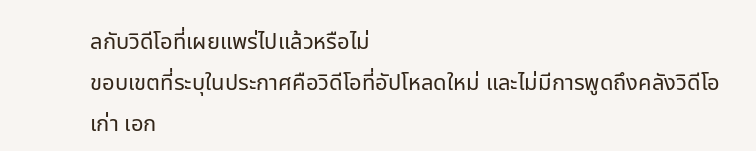ลกับวิดีโอที่เผยแพร่ไปแล้วหรือไม่
ขอบเขตที่ระบุในประกาศคือวิดีโอที่อัปโหลดใหม่ และไม่มีการพูดถึงคลังวิดีโอเก่า เอก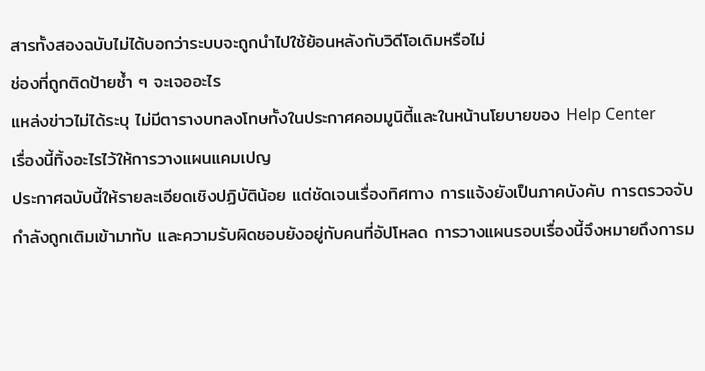สารทั้งสองฉบับไม่ได้บอกว่าระบบจะถูกนำไปใช้ย้อนหลังกับวิดีโอเดิมหรือไม่
ช่องที่ถูกติดป้ายซ้ำ ๆ จะเจออะไร
แหล่งข่าวไม่ได้ระบุ ไม่มีตารางบทลงโทษทั้งในประกาศคอมมูนิตี้และในหน้านโยบายของ Help Center
เรื่องนี้ทิ้งอะไรไว้ให้การวางแผนแคมเปญ
ประกาศฉบับนี้ให้รายละเอียดเชิงปฏิบัติน้อย แต่ชัดเจนเรื่องทิศทาง การแจ้งยังเป็นภาคบังคับ การตรวจจับกำลังถูกเติมเข้ามาทับ และความรับผิดชอบยังอยู่กับคนที่อัปโหลด การวางแผนรอบเรื่องนี้จึงหมายถึงการม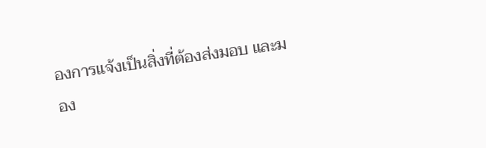องการแจ้งเป็นสิ่งที่ต้องส่งมอบ และมอง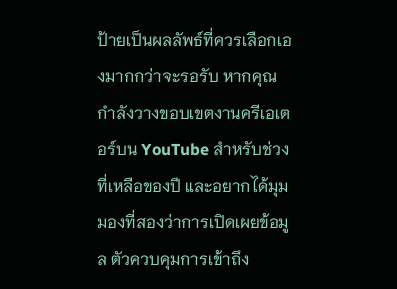ป้ายเป็นผลลัพธ์ที่ควรเลือกเองมากกว่าจะรอรับ หากคุณกำลังวางขอบเขตงานครีเอเตอร์บน YouTube สำหรับช่วงที่เหลือของปี และอยากได้มุมมองที่สองว่าการเปิดเผยข้อมูล ตัวควบคุมการเข้าถึง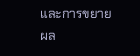และการขยายผล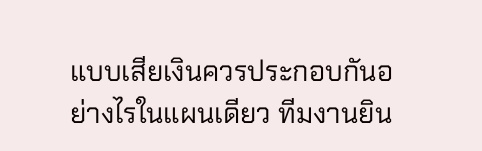แบบเสียเงินควรประกอบกันอย่างไรในแผนเดียว ทีมงานยิน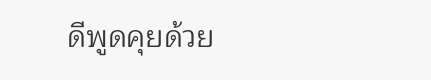ดีพูดคุยด้วย